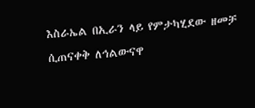እስራኤል በኢራን ላይ የምታካሂደው ዘመቻ ሲጠናቀቅ ለኅልውናዋ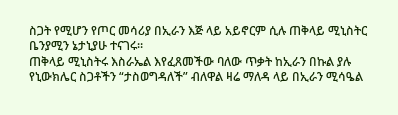ስጋት የሚሆን የጦር መሳሪያ በኢራን እጅ ላይ አይኖርም ሲሉ ጠቅላይ ሚኒስትር ቤንያሚን ኔታኒያሁ ተናገሩ።
ጠቅላይ ሚኒስትሩ እስራኤል እየፈጸመችው ባለው ጥቃት ከኢራን በኩል ያሉ የኒውክሌር ስጋቶችን “ታስወግዳለች” ብለዋል ዛሬ ማለዳ ላይ በኢራን ሚሳዔል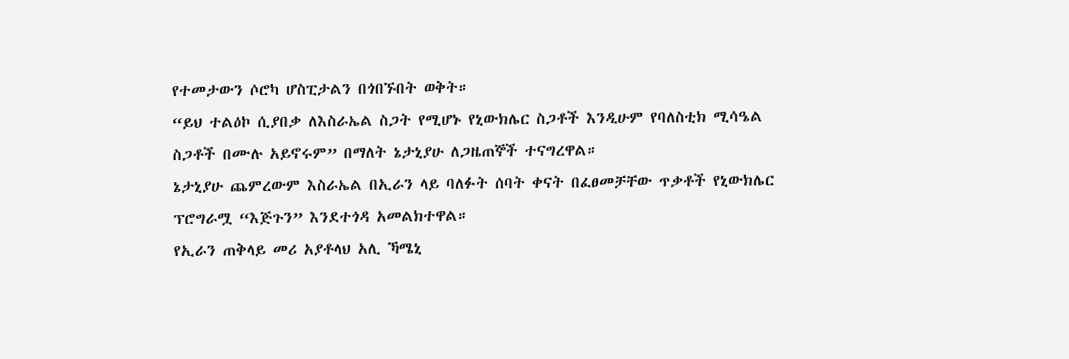የተመታውን ሶሮካ ሆስፒታልን በጎበኙበት ወቅት።
“ይህ ተልዕኮ ሲያበቃ ለእስራኤል ስጋት የሚሆኑ የኒውክሌር ስጋቶች እንዲሁም የባለስቲክ ሚሳዔል ስጋቶች በሙሉ አይኖሩም” በማለት ኔታኒያሁ ለጋዜጠኞች ተናግረዋል።
ኔታኒያሁ ጨምረውም እስራኤል በኢራን ላይ ባለፉት ሰባት ቀናት በፈፀመቻቸው ጥቃቶች የኒውክሌር ፕሮግራሟ “እጅጉን” እንደተጎዳ አመልክተዋል።
የኢራን ጠቅላይ መሪ አያቶላህ አሊ ኻሜኒ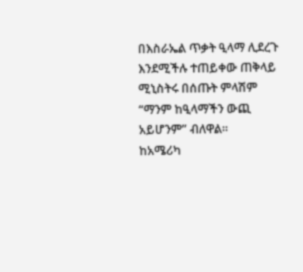በእስራኤል ጥቃት ዒላማ ሊደረጉ እንደሚችሉ ተጠይቀው ጠቅላይ ሚኒስትሩ በሰጡት ምላሽም “ማንም ከዒላማችን ውጪ አይሆንም” ብለዋል።
ከአሜሪካ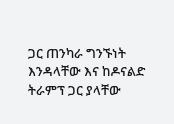ጋር ጠንካራ ግንኙነት እንዳላቸው እና ከዶናልድ ትራምፕ ጋር ያላቸው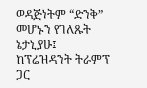ወዳጅነትም “ድንቅ” መሆኑን የገለጹት ኔታኒያሁ፤ ከፕሬዝዳንት ትራምፕ ጋር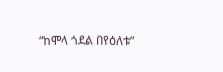“ከሞላ ጎደል በየዕለቱ”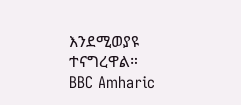እንደሚወያዩ ተናግረዋል።
BBC Amharic